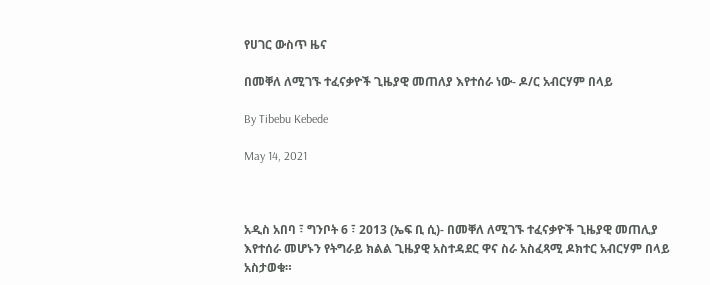የሀገር ውስጥ ዜና

በመቐለ ለሚገኙ ተፈናቃዮች ጊዜያዊ መጠለያ እየተሰራ ነው- ዶ/ር አብርሃም በላይ

By Tibebu Kebede

May 14, 2021



አዲስ አበባ ፣ ግንቦት 6 ፣ 2013 (ኤፍ ቢ ሲ)- በመቐለ ለሚገኙ ተፈናቃዮች ጊዜያዊ መጠሊያ እየተሰራ መሆኑን የትግራይ ክልል ጊዜያዊ አስተዳደር ዋና ስራ አስፈጻሚ ዶክተር አብርሃም በላይ አስታወቁ።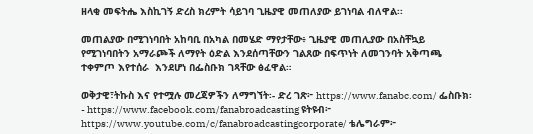ዘላቂ መፍትሔ እስኪገኝ ድረስ ክረምት ሳይገባ ጊዜያዊ መጠለያው ይገነባል ብለዋል፡፡

መጠልያው በሚገነባበት አከባቢ በአካል በመሄድ ማየታቸው፥ ጊዜያዊ መጠሊያው በአስቸኳይ የሚገነባበትን አማራጮች ለማየት ዕድል እንደሰጣቸውን ገልጸው በፍጥነት ለመገንባት አቅጣጫ ተቀምጦ እየተሰራ  እንደሆነ በፌስቡክ ገጻቸው ፅፈዋል።

ወቅታዊ፣ትኩስ እና የተሟሉ መረጃዎችን ለማግኘት፡- ድረ ገጽ፦ https://www.fanabc.com/ ፌስቡክ፡- https://www.facebook.com/fanabroadcasting ዩትዩብ፦ https://www.youtube.com/c/fanabroadcastingcorporate/ ቴሌግራም፦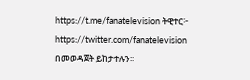https://t.me/fanatelevision ትዊተር፦ https://twitter.com/fanatelevision በመወዳጀት ይከታተሉን፡፡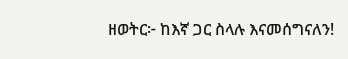ዘወትር፦ ከእኛ ጋር ስላሉ እናመሰግናለን!